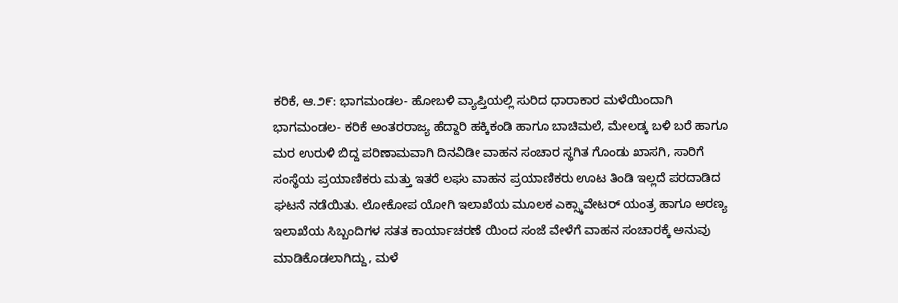ಕರಿಕೆ, ಆ.೨೯: ಭಾಗಮಂಡಲ- ಹೋಬಳಿ ವ್ಯಾಪ್ತಿಯಲ್ಲಿ ಸುರಿದ ಧಾರಾಕಾರ ಮಳೆಯಿಂದಾಗಿ ಭಾಗಮಂಡಲ- ಕರಿಕೆ ಅಂತರರಾಜ್ಯ ಹೆದ್ದಾರಿ ಹಕ್ಕಿಕಂಡಿ ಹಾಗೂ ಬಾಚಿಮಲೆ, ಮೇಲಡ್ಕ ಬಳಿ ಬರೆ ಹಾಗೂ ಮರ ಉರುಳಿ ಬಿದ್ದ ಪರಿಣಾಮವಾಗಿ ದಿನವಿಡೀ ವಾಹನ ಸಂಚಾರ ಸ್ಥಗಿತ ಗೊಂಡು ಖಾಸಗಿ, ಸಾರಿಗೆ ಸಂಸ್ಥೆಯ ಪ್ರಯಾಣಿಕರು ಮತ್ತು ಇತರೆ ಲಘು ವಾಹನ ಪ್ರಯಾಣಿಕರು ಊಟ ತಿಂಡಿ ಇಲ್ಲದೆ ಪರದಾಡಿದ ಘಟನೆ ನಡೆಯಿತು. ಲೋಕೋಪ ಯೋಗಿ ಇಲಾಖೆಯ ಮೂಲಕ ಎಕ್ಸ್ಕಾವೇಟರ್ ಯಂತ್ರ ಹಾಗೂ ಅರಣ್ಯ ಇಲಾಖೆಯ ಸಿಬ್ಬಂದಿಗಳ ಸತತ ಕಾರ್ಯಾಚರಣೆ ಯಿಂದ ಸಂಜೆ ವೇಳೆಗೆ ವಾಹನ ಸಂಚಾರಕ್ಕೆ ಅನುವು ಮಾಡಿಕೊಡಲಾಗಿದ್ದು, ಮಳೆ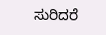ಸುರಿದರೆ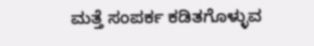ಮತ್ತೆ ಸಂಪರ್ಕ ಕಡಿತಗೊಳ್ಳುವ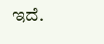ಇದೆ.